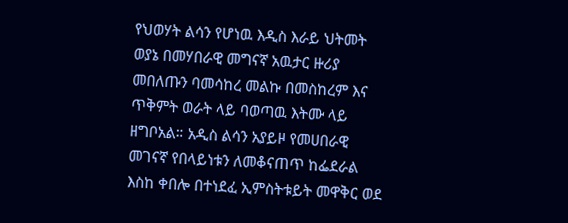የህወሃት ልሳን የሆነዉ እዲስ እራይ ህትመት ወያኔ በመሃበራዊ መግናኛ አዉታር ዙሪያ መበለጡን ባመሳከረ መልኩ በመስከረም እና ጥቅምት ወራት ላይ ባወጣዉ እትሙ ላይ ዘግቦአል። አዲስ ልሳን አያይዞ የመሀበራዊ መገናኛ የበላይነቱን ለመቆናጠጥ ከፌደራል እስከ ቀበሎ በተነደፈ ኢምስትቱይት መዋቅር ወደ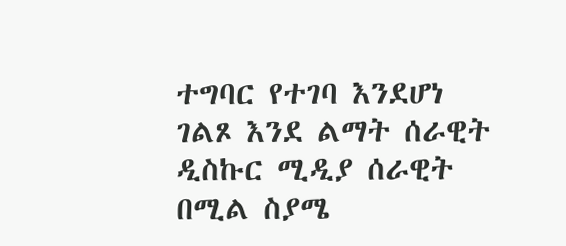ተግባር የተገባ እንደሆነ ገልጾ እንደ ልማት ሰራዊት ዲስኩር ሚዲያ ሰራዊት በሚል ስያሜ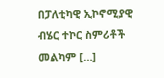በፓለቲካዊ ኢኮኖሚያዊ ብሄር ተኮር ስምሪቶች መልካም […]